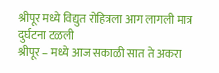श्रीपूर मध्ये विद्युत रोहित्रला आग लागली मात्र दुर्घटना टळली
श्रीपूर – मध्ये आज सकाळी सात ते अकरा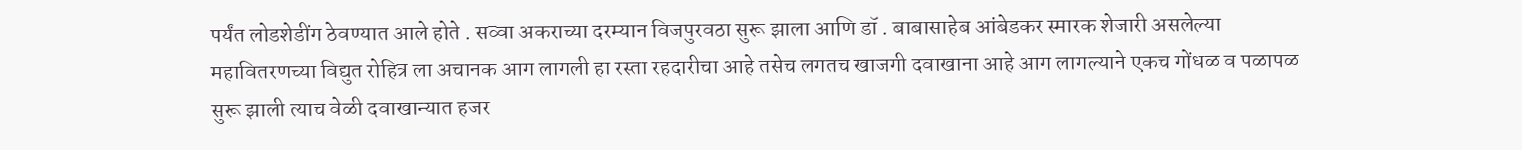पर्यंत लोडशेडींग ठेवण्यात आले होते . सव्वा अकराच्या दरम्यान विजपुरवठा सुरू झाला आणि डॉ . बाबासाहेब आंबेडकर स्मारक शेजारी असलेल्या महावितरणच्या विद्युत रोहित्र ला अचानक आग लागली हा रस्ता रहदारीचा आहे तसेच लगतच खाजगी दवाखाना आहे आग लागल्याने एकच गोंधळ व पळापळ सुरू झाली त्याच वेळी दवाखान्यात हजर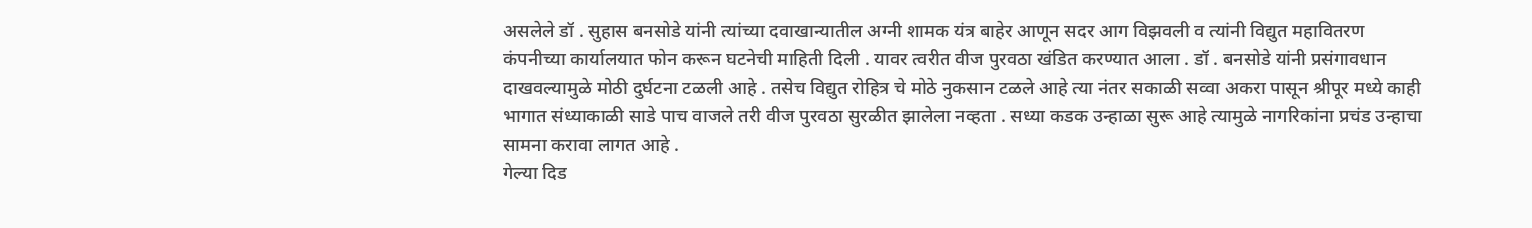असलेले डॉ . सुहास बनसोडे यांनी त्यांच्या दवाखान्यातील अग्नी शामक यंत्र बाहेर आणून सदर आग विझवली व त्यांनी विद्युत महावितरण कंपनीच्या कार्यालयात फोन करून घटनेची माहिती दिली . यावर त्वरीत वीज पुरवठा खंडित करण्यात आला . डॉ . बनसोडे यांनी प्रसंगावधान दाखवल्यामुळे मोठी दुर्घटना टळली आहे . तसेच विद्युत रोहित्र चे मोठे नुकसान टळले आहे त्या नंतर सकाळी सव्वा अकरा पासून श्रीपूर मध्ये काही भागात संध्याकाळी साडे पाच वाजले तरी वीज पुरवठा सुरळीत झालेला नव्हता . सध्या कडक उन्हाळा सुरू आहे त्यामुळे नागरिकांना प्रचंड उन्हाचा सामना करावा लागत आहे .
गेल्या दिड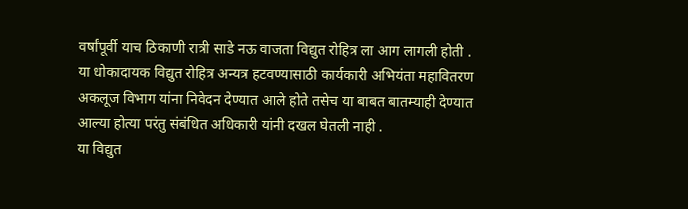वर्षांपूर्वी याच ठिकाणी रात्री साडे नऊ वाजता विद्युत रोहित्र ला आग लागली होती . या धोकादायक विद्युत रोहित्र अन्यत्र हटवण्यासाठी कार्यकारी अभियंता महावितरण अकलूज विभाग यांना निवेदन देण्यात आले होते तसेच या बाबत बातम्याही देण्यात आल्या होत्या परंतु संबंधित अधिकारी यांनी दखल घेतली नाही .
या विद्युत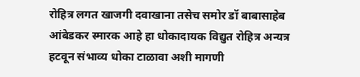रोहित्र लगत खाजगी दवाखाना तसेच समोर डॉ बाबासाहेब आंबेडकर स्मारक आहे हा धोकादायक विद्युत रोहित्र अन्यत्र हटवून संभाव्य धोका टाळावा अशी मागणी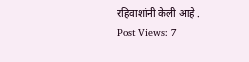रहिवाशांनी केली आहे .
Post Views: 7